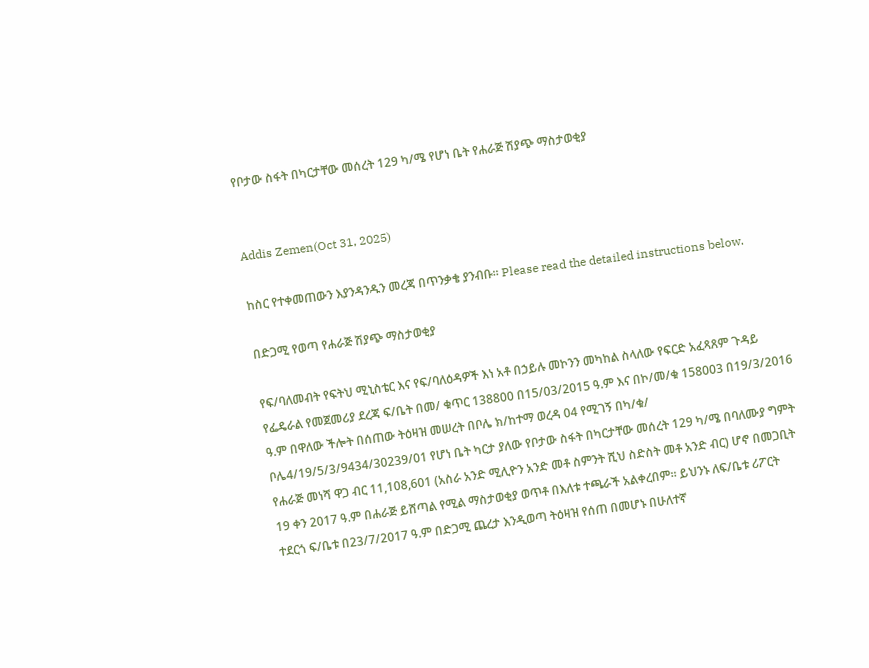የቦታው ስፋት በካርታቸው መሰረት 129 ካ/ሜ የሆነ ቤት የሐራጅ ሽያጭ ማስታወቂያ


Addis Zemen(Oct 31, 2025)

ከስር የተቀመጠውን እያንዳንዱን መረጃ በጥንቃቄ ያንብቡ። Please read the detailed instructions below.

በድጋሚ የወጣ የሐራጅ ሽያጭ ማስታወቂያ

የፍ/ባለመብት የፍትህ ሚኒስቴር እና የፍ/ባለዕዳዎች እነ አቶ በኃይሉ መኮንን መካከል ስላለው የፍርድ አፈጻጸም ጉዳይ የፌዴራል የመጀመሪያ ደረጃ ፍ/ቤት በመ/ ቁጥር 138800 በ15/03/2015 ዓ.ም እና በኮ/መ/ቁ 158003 በ19/3/2016 ዓ.ም በዋለው ችሎት በሰጠው ትዕዛዝ መሠረት በቦሌ ክ/ከተማ ወረዳ 04 የሚገኝ በካ/ቁ/ ቦሌ4/19/5/3/9434/30239/01 የሆነ ቤት ካርታ ያለው የቦታው ስፋት በካርታቸው መሰረት 129 ካ/ሜ በባለሙያ ግምት የሐራጅ መነሻ ዋጋ ብር 11,108,601 (አስራ አንድ ሚሊዮን አንድ መቶ ስምንት ሺህ ስድስት መቶ አንድ ብር) ሆኖ በመጋቢት 19 ቀን 2017 ዓ.ም በሐራጅ ይሸጣል የሚል ማስታወቂያ ወጥቶ በእለቱ ተጫራች አልቀረበም፡፡ ይህንኑ ለፍ/ቤቱ ሪፖርት ተደርጎ ፍ/ቤቱ በ23/7/2017 ዓ.ም በድጋሚ ጨረታ እንዲወጣ ትዕዛዝ የሰጠ በመሆኑ በሁለተኛ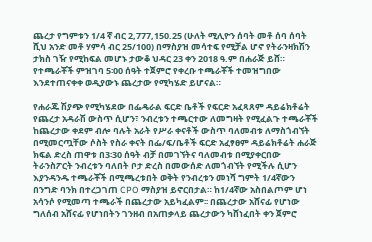ጨረታ የግምቱን 1/4 ኛ ብር 2,777,150.25 (ሁለት ሚሊዮን ሰባት መቶ ሰባ ሰባት ሺህ አንድ መቶ ሃምሳ ብር 25/100) በማስያዝ መሳተፍ የሚቻል ሆኖ የትራንዛክሽን ታክስ ገዥ የሚከፍል መሆኑ ታውቆ ህዳር 23 ቀን 2018 ዓ.ም በሐራጅ ይሸ። የተጫራቾች ምዝገባ 5፡00 ሰዓት ተጀምሮ የቀረቡ ተጫራቾች ተመዝግበው እንደተጠናቀቀ ወዲያውኑ ጨረታው የሚካሄድ ይሆናል።

የሐራጁ ሽያጭ የሚካሄደው በፌዴራል ፍርድ ቤቶች የፍርድ አፈጻጸም ዳይሬክቶሬት የጨረታ አዳራሽ ውስጥ ሲሆን፣ ንብረቱን ተጫርተው ለመግዛት የሚፈልጉ ተጫራቾች ከጨረታው ቀደም ብሎ ባሉት አራት የሥራ ቀናቶች ውስጥ ባለመብቱ ለማስጎብኘት በሚመርጧቸው ሶስት የስራ ቀናት በፌ/ፍ/ቤቶች ፍርድ አፈፃፀም ዳይሬክቶሬት ሐራጅ ክፍል ድረስ ጠዋቱ በ3፡30 ሰዓት ብቻ በመገኘትና ባለመብቱ በሚያቀርበው ትራንስፖርት ንብረቱን ባለበት ቦታ ድረስ በመውሰድ ለመጎብኘት የሚችሉ ሲሆን እያንዳንዱ ተጫራቾች በሚጫረቱበት ወቅት የንብረቱን መነሻ ግምት 1/4ኛውን በንግድ ባንክ በተረጋገጠ CPO ማስያዝ ይኖርበታል። ከ1/4ኛው አስበልጦም ሆነ አሳንሶ የሚመጣ ተጫራች በጨረታው አይካፈልም፡፡ በጨረታው አሸናፊ የሆነው ግለሰብ አሸናፊ የሆነበትን ገንዘብ በአጠቃላይ ጨረታውን ካሸነፈበት ቀን ጀምሮ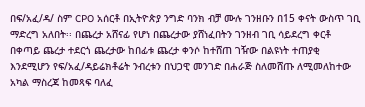በፍ/አፈ/ዳ/ ስም CPO አሰርቶ በኢትዮጵያ ንግድ ባንክ ብቻ ሙሉ ገንዘቡን በ15 ቀናት ውስጥ ገቢ ማድረግ አለበት፡፡ በጨረታ አሸናፊ የሆነ በጨረታው ያሸነፈበትን ገንዘብ ገቢ ሳይደረግ ቀርቶ በቀጣይ ጨረታ ተደርጎ ጨረታው ከበፊቱ ጨረታ ቀንሶ ከተሸጠ ገዥው በልዩነት ተጠያቂ እንደሚሆን የፍ/አፈ/ዳይሬክቶሬት ንብረቱን በህጋዊ መንገድ በሐራጅ ስለመሸጡ ለሚመለከተው አካል ማስረጃ ከመጻፍ ባለፈ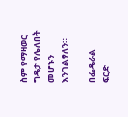ስም የማዛወር ግዴታ የሌለበት መሆኑን እንገልፃለን።

በፌዴራል ፍርድ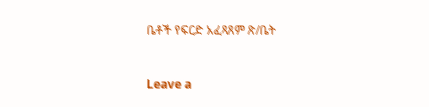ቤቶች የፍርድ አፈጻጸም ጽ/ቤት


Leave a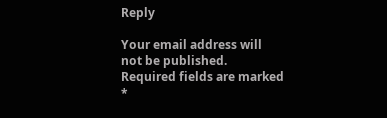Reply

Your email address will not be published. Required fields are marked *